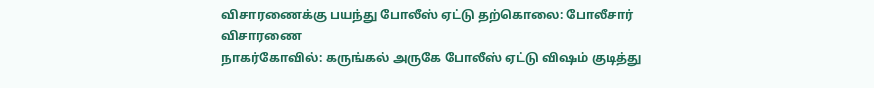விசாரணைக்கு பயந்து போலீஸ் ஏட்டு தற்கொலை: போலீசார் விசாரணை
நாகர்கோவில்: கருங்கல் அருகே போலீஸ் ஏட்டு விஷம் குடித்து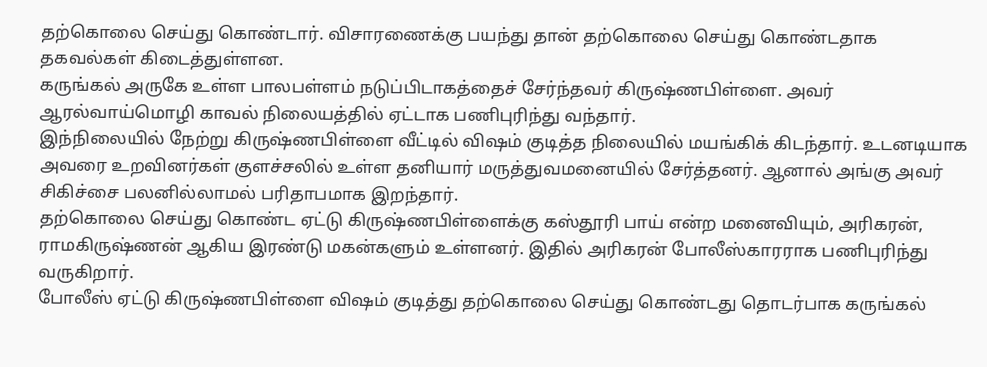தற்கொலை செய்து கொண்டார். விசாரணைக்கு பயந்து தான் தற்கொலை செய்து கொண்டதாக தகவல்கள் கிடைத்துள்ளன.
கருங்கல் அருகே உள்ள பாலபள்ளம் நடுப்பிடாகத்தைச் சேர்ந்தவர் கிருஷ்ணபிள்ளை. அவர் ஆரல்வாய்மொழி காவல் நிலையத்தில் ஏட்டாக பணிபுரிந்து வந்தார்.
இந்நிலையில் நேற்று கிருஷ்ணபிள்ளை வீட்டில் விஷம் குடித்த நிலையில் மயங்கிக் கிடந்தார். உடனடியாக அவரை உறவினர்கள் குளச்சலில் உள்ள தனியார் மருத்துவமனையில் சேர்த்தனர். ஆனால் அங்கு அவர் சிகிச்சை பலனில்லாமல் பரிதாபமாக இறந்தார்.
தற்கொலை செய்து கொண்ட ஏட்டு கிருஷ்ணபிள்ளைக்கு கஸ்தூரி பாய் என்ற மனைவியும், அரிகரன், ராமகிருஷ்ணன் ஆகிய இரண்டு மகன்களும் உள்ளனர். இதில் அரிகரன் போலீஸ்காரராக பணிபுரிந்து வருகிறார்.
போலீஸ் ஏட்டு கிருஷ்ணபிள்ளை விஷம் குடித்து தற்கொலை செய்து கொண்டது தொடர்பாக கருங்கல்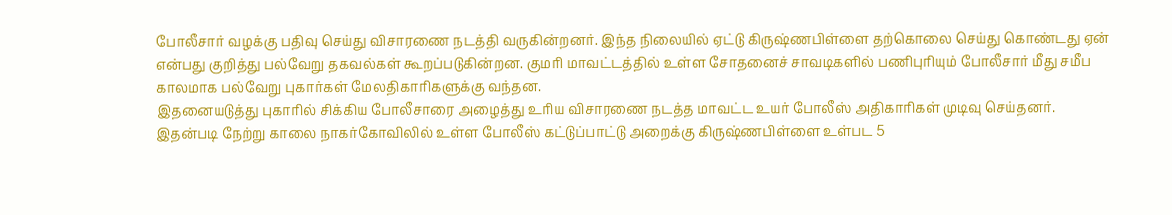போலீசார் வழக்கு பதிவு செய்து விசாரணை நடத்தி வருகின்றனர். இந்த நிலையில் ஏட்டு கிருஷ்ணபிள்ளை தற்கொலை செய்து கொண்டது ஏன் என்பது குறித்து பல்வேறு தகவல்கள் கூறப்படுகின்றன. குமரி மாவட்டத்தில் உள்ள சோதனைச் சாவடிகளில் பணிபுரியும் போலீசார் மீது சமீப காலமாக பல்வேறு புகார்கள் மேலதிகாரிகளுக்கு வந்தன.
இதனையடுத்து புகாரில் சிக்கிய போலீசாரை அழைத்து உரிய விசாரணை நடத்த மாவட்ட உயர் போலீஸ் அதிகாரிகள் முடிவு செய்தனர். இதன்படி நேற்று காலை நாகர்கோவிலில் உள்ள போலீஸ் கட்டுப்பாட்டு அறைக்கு கிருஷ்ணபிள்ளை உள்பட 5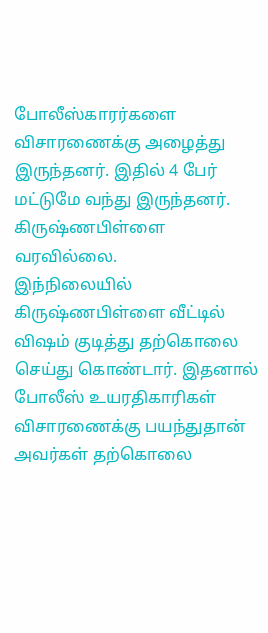போலீஸ்காரர்களை விசாரணைக்கு அழைத்து இருந்தனர். இதில் 4 பேர் மட்டுமே வந்து இருந்தனர். கிருஷ்ணபிள்ளை வரவில்லை.
இந்நிலையில் கிருஷ்ணபிள்ளை வீட்டில் விஷம் குடித்து தற்கொலை செய்து கொண்டார். இதனால் போலீஸ் உயரதிகாரிகள் விசாரணைக்கு பயந்துதான் அவர்கள் தற்கொலை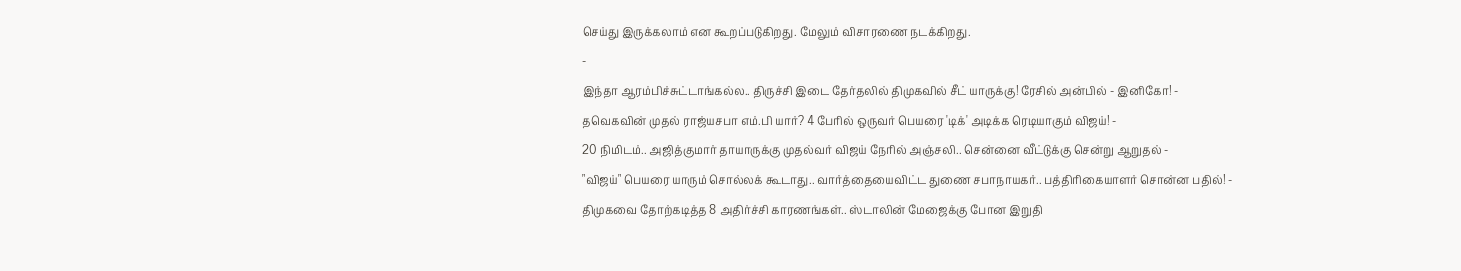செய்து இருக்கலாம் என கூறப்படுகிறது. மேலும் விசாரணை நடக்கிறது.
-
இந்தா ஆரம்பிச்சுட்டாங்கல்ல.. திருச்சி இடை தேர்தலில் திமுகவில் சீட் யாருக்கு! ரேசில் அன்பில் - இனிகோ! -
தவெகவின் முதல் ராஜ்யசபா எம்.பி யார்? 4 பேரில் ஒருவர் பெயரை 'டிக்' அடிக்க ரெடியாகும் விஜய்! -
20 நிமிடம்.. அஜித்குமார் தாயாருக்கு முதல்வர் விஜய் நேரில் அஞ்சலி.. சென்னை வீட்டுக்கு சென்று ஆறுதல் -
"விஜய்" பெயரை யாரும் சொல்லக் கூடாது.. வார்த்தையைவிட்ட துணை சபாநாயகர்.. பத்திரிகையாளர் சொன்ன பதில்! -
திமுகவை தோற்கடித்த 8 அதிர்ச்சி காரணங்கள்.. ஸ்டாலின் மேஜைக்கு போன இறுதி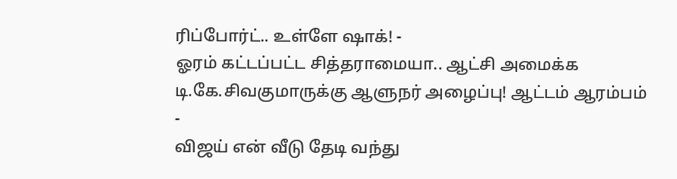ரிப்போர்ட்.. உள்ளே ஷாக்! -
ஓரம் கட்டப்பட்ட சித்தராமையா.. ஆட்சி அமைக்க டி.கே.சிவகுமாருக்கு ஆளுநர் அழைப்பு! ஆட்டம் ஆரம்பம் -
விஜய் என் வீடு தேடி வந்து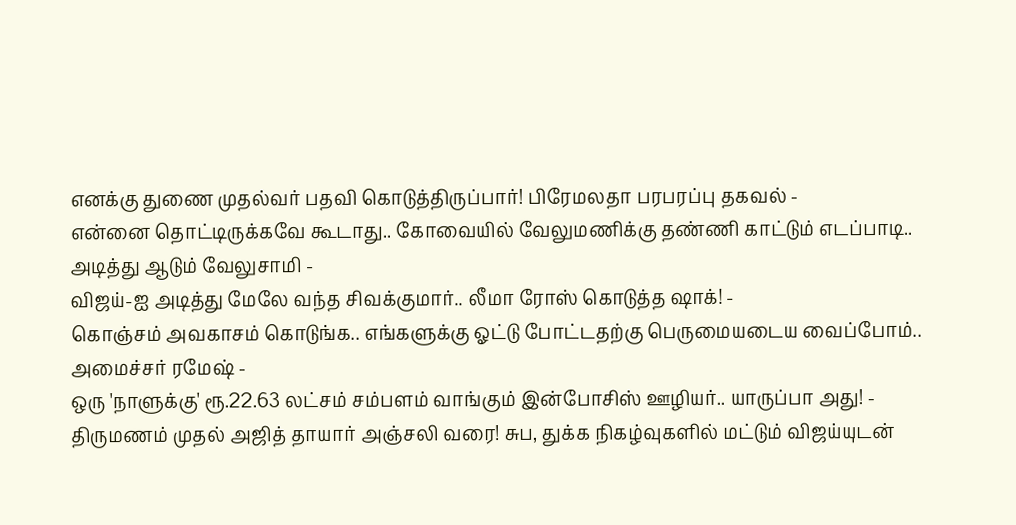எனக்கு துணை முதல்வர் பதவி கொடுத்திருப்பார்! பிரேமலதா பரபரப்பு தகவல் -
என்னை தொட்டிருக்கவே கூடாது.. கோவையில் வேலுமணிக்கு தண்ணி காட்டும் எடப்பாடி.. அடித்து ஆடும் வேலுசாமி -
விஜய்-ஐ அடித்து மேலே வந்த சிவக்குமார்.. லீமா ரோஸ் கொடுத்த ஷாக்! -
கொஞ்சம் அவகாசம் கொடுங்க.. எங்களுக்கு ஓட்டு போட்டதற்கு பெருமையடைய வைப்போம்.. அமைச்சர் ரமேஷ் -
ஒரு 'நாளுக்கு' ரூ.22.63 லட்சம் சம்பளம் வாங்கும் இன்போசிஸ் ஊழியர்.. யாருப்பா அது! -
திருமணம் முதல் அஜித் தாயார் அஞ்சலி வரை! சுப, துக்க நிகழ்வுகளில் மட்டும் விஜய்யுடன்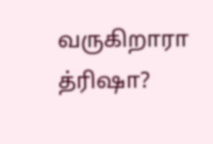வருகிறாரா த்ரிஷா?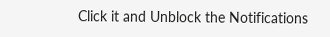Click it and Unblock the Notifications